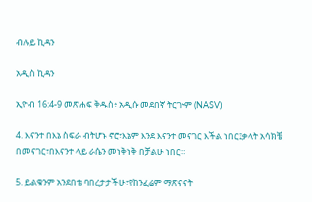ብሉይ ኪዳን

አዲስ ኪዳን

ኢዮብ 16:4-9 መጽሐፍ ቅዱስ፥ አዲሱ መደበኛ ትርጒም (NASV)

4. እናንተ በእኔ ስፍራ ብትሆኑ ኖሮ፣እኔም እንደ እናንተ መናገር እችል ነበር፤ቃላት አሳክቼ በመናገር፣በእናንተ ላይ ራሴን መነቅነቅ በቻልሁ ነበር።

5. ይልቁንም አንደበቴ ባበረታታችሁ፣የከንፈሬም ማጽናናት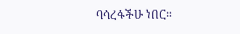ባሳረፋችሁ ነበር።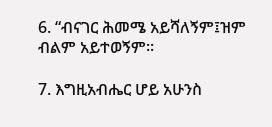6. “ብናገር ሕመሜ አይሻለኝም፤ዝም ብልም አይተወኝም።

7. እግዚአብሔር ሆይ አሁንስ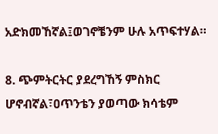አድክመኸኛል፤ወገኖቼንም ሁሉ አጥፍተሃል።

8. ጭምትርትር ያደረግኸኝ ምስክር ሆኖብኛል፣ዐጥንቴን ያወጣው ክሳቴም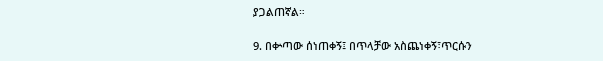ያጋልጠኛል።

9. በቍጣው ሰነጠቀኝ፤ በጥላቻው አስጨነቀኝ፣ጥርሱን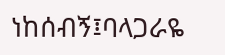ነከሰብኝ፤ባላጋራዬ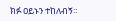ክፉ ዐይኑን ተከለብኝ።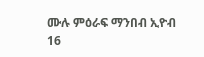ሙሉ ምዕራፍ ማንበብ ኢዮብ 16